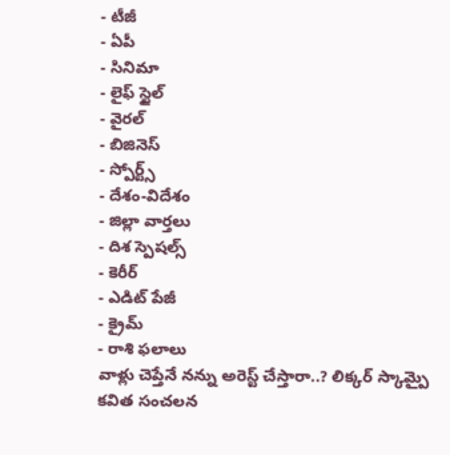- టీజీ
- ఏపీ
- సినిమా
- లైఫ్ స్టైల్
- వైరల్
- బిజినెస్
- స్పోర్ట్స్
- దేశం-విదేశం
- జిల్లా వార్తలు
- దిశ స్పెషల్స్
- కెరీర్
- ఎడిట్ పేజీ
- క్రైమ్
- రాశి ఫలాలు
వాళ్లు చెప్తేనే నన్ను అరెస్ట్ చేస్తారా..? లిక్కర్ స్కామ్పై కవిత సంచలన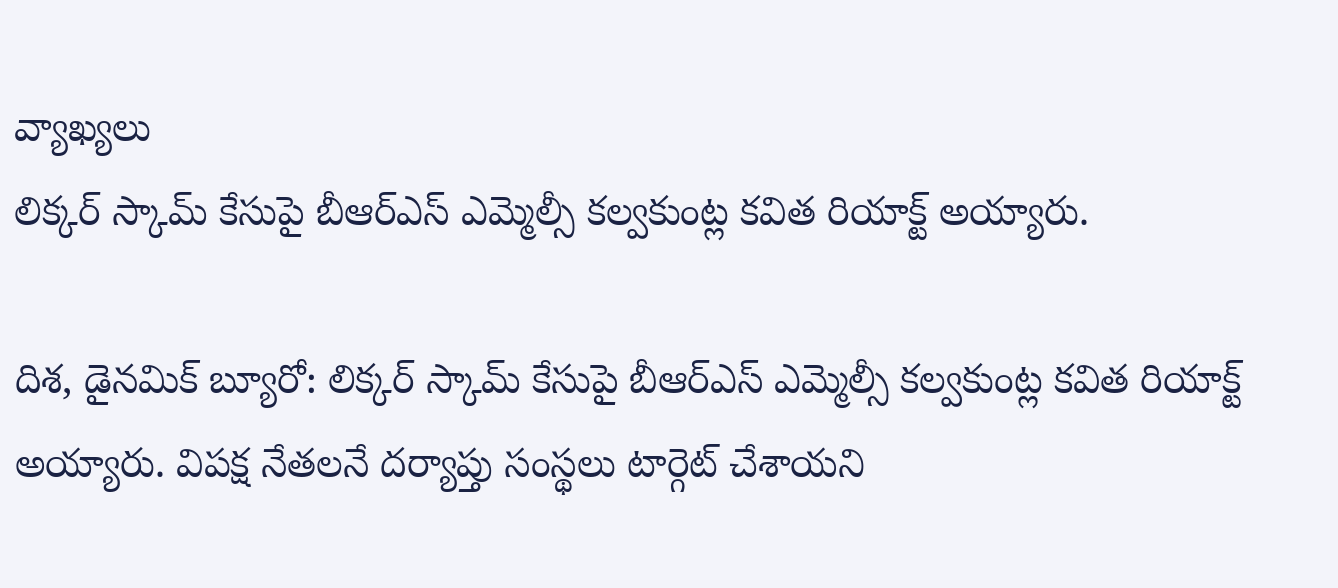వ్యాఖ్యలు
లిక్కర్ స్కామ్ కేసుపై బీఆర్ఎస్ ఎమ్మెల్సీ కల్వకుంట్ల కవిత రియాక్ట్ అయ్యారు.

దిశ, డైనమిక్ బ్యూరో: లిక్కర్ స్కామ్ కేసుపై బీఆర్ఎస్ ఎమ్మెల్సీ కల్వకుంట్ల కవిత రియాక్ట్ అయ్యారు. విపక్ష నేతలనే దర్యాప్తు సంస్థలు టార్గెట్ చేశాయని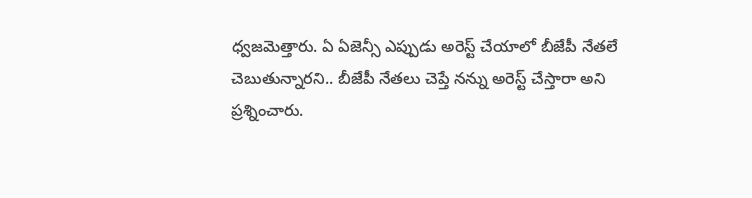ధ్వజమెత్తారు. ఏ ఏజెన్సీ ఎప్పుడు అరెస్ట్ చేయాలో బీజేపీ నేతలే చెబుతున్నారని.. బీజేపీ నేతలు చెప్తే నన్ను అరెస్ట్ చేస్తారా అని ప్రశ్నించారు.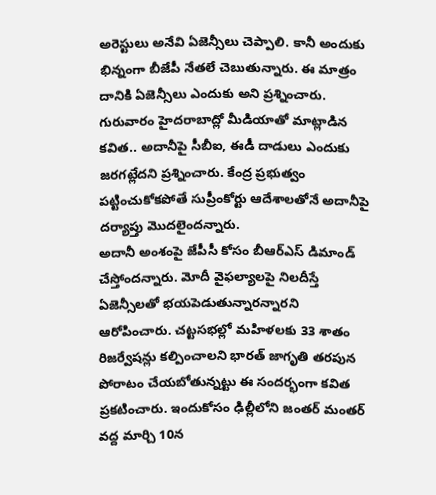అరెస్టులు అనేవి ఏజెన్సీలు చెప్పాలి. కానీ అందుకు భిన్నంగా బీజేపీ నేతలే చెబుతున్నారు. ఈ మాత్రం దానికి ఏజెన్సీలు ఎందుకు అని ప్రశ్నించారు. గురువారం హైదరాబాద్లో మీడియాతో మాట్లాడిన కవిత.. అదానీపై సీబీఐ, ఈడీ దాడులు ఎందుకు జరగట్లేదని ప్రశ్నించారు. కేంద్ర ప్రభుత్వం పట్టించుకోకపోతే సుప్రీంకోర్టు ఆదేశాలతోనే అదానీపై దర్యాప్తు మొదలైందన్నారు.
అదానీ అంశంపై జేపీసీ కోసం బీఆర్ఎస్ డిమాండ్ చేస్తోందన్నారు. మోదీ వైఫల్యాలపై నిలదీస్తే ఏజెన్సీలతో భయపెడుతున్నారన్నారని ఆరోపించారు. చట్టసభల్లో మహిళలకు 33 శాతం రిజర్వేషన్లు కల్పించాలని భారత్ జాగృతి తరపున పోరాటం చేయబోతున్నట్టు ఈ సందర్భంగా కవిత ప్రకటించారు. ఇందుకోసం ఢిల్లీలోని జంతర్ మంతర్ వద్ద మార్చి 10న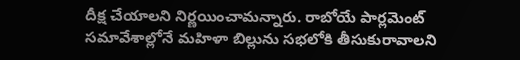దీక్ష చేయాలని నిర్ణయించామన్నారు. రాబోయే పార్లమెంట్ సమావేశాల్లోనే మహిళా బిల్లును సభలోకి తీసుకురావాలని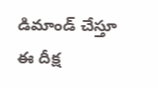డిమాండ్ చేస్తూ ఈ దీక్ష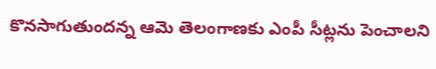కొనసాగుతుందన్న ఆమె తెలంగాణకు ఎంపీ సీట్లను పెంచాలని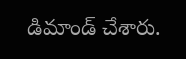డిమాండ్ చేశారు.